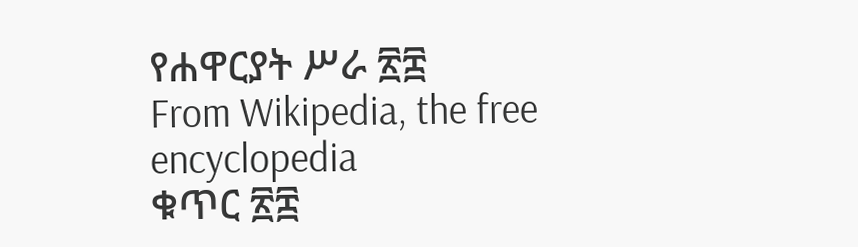የሐዋርያት ሥራ ፳፰
From Wikipedia, the free encyclopedia
ቁጥር ፳፰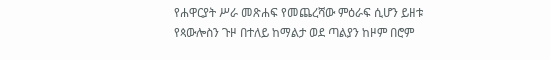የሐዋርያት ሥራ መጽሐፍ የመጨረሻው ምዕራፍ ሲሆን ይዘቱ የጳውሎስን ጉዞ በተለይ ከማልታ ወደ ጣልያን ከዞም በሮም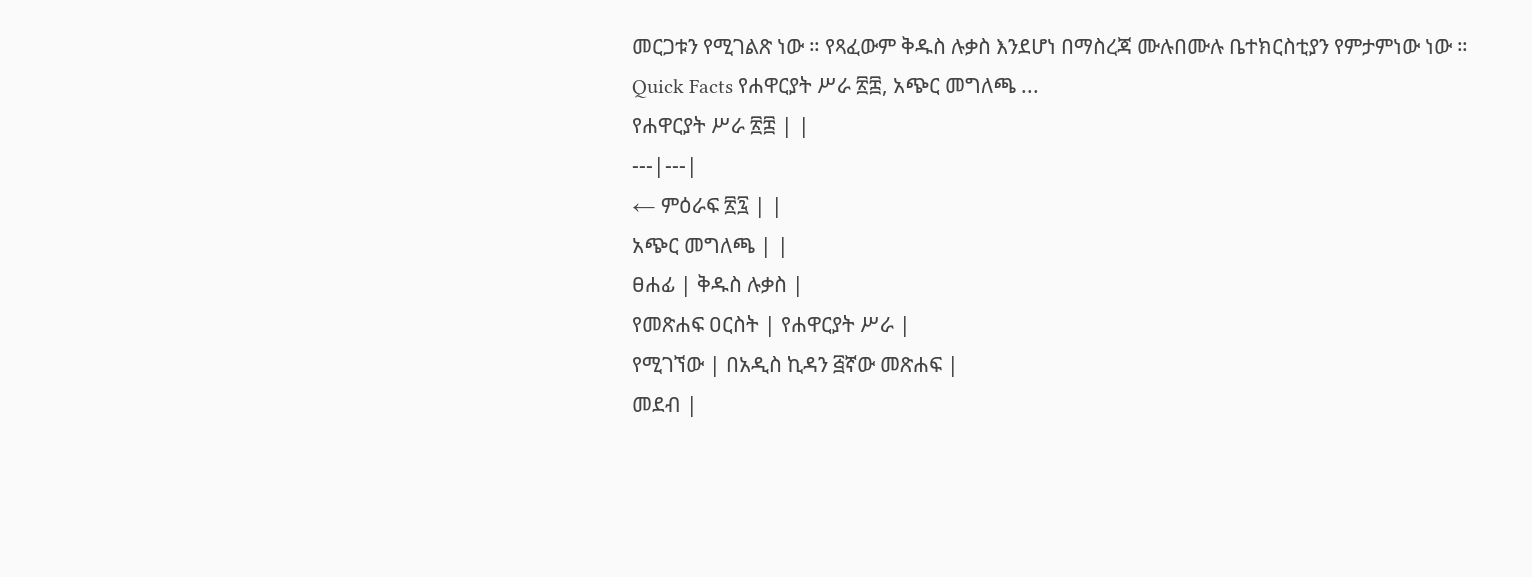መርጋቱን የሚገልጽ ነው ። የጻፈውም ቅዱስ ሉቃስ እንደሆነ በማስረጃ ሙሉበሙሉ ቤተክርስቲያን የምታምነው ነው ።
Quick Facts የሐዋርያት ሥራ ፳፰, አጭር መግለጫ ...
የሐዋርያት ሥራ ፳፰ | |
---|---|
← ምዕራፍ ፳፯ | |
አጭር መግለጫ | |
ፀሐፊ | ቅዱስ ሉቃስ |
የመጽሐፍ ዐርስት | የሐዋርያት ሥራ |
የሚገኘው | በአዲስ ኪዳን ፭ኛው መጽሐፍ |
መደብ |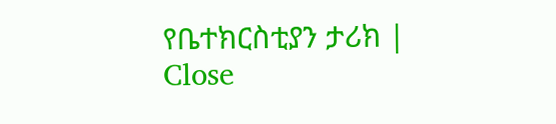የቤተክርስቲያን ታሪክ |
Close